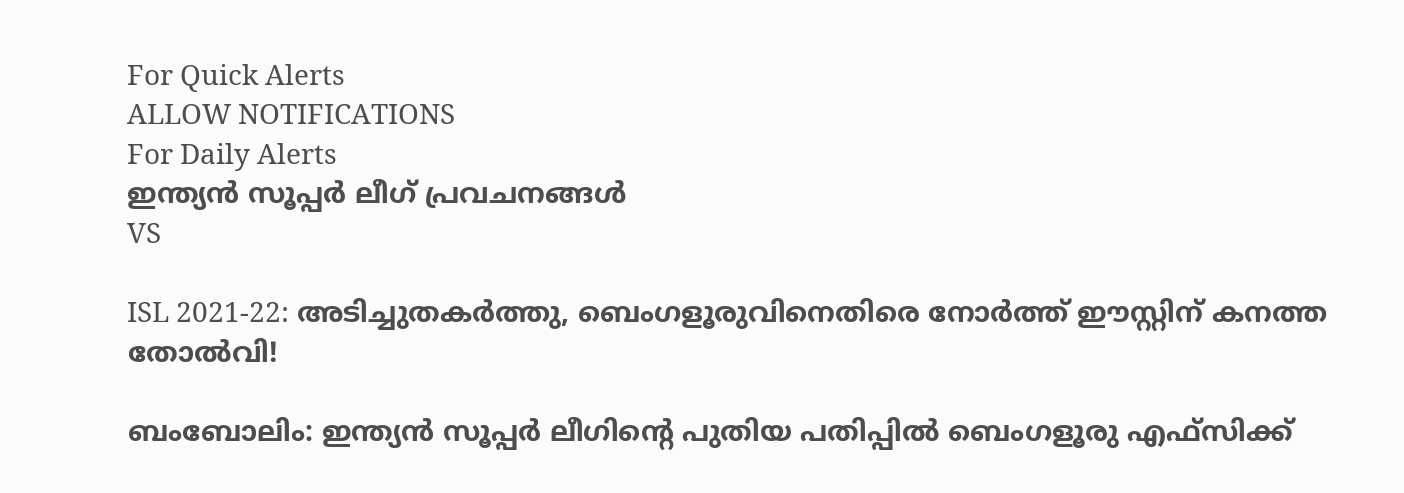For Quick Alerts
ALLOW NOTIFICATIONS
For Daily Alerts
ഇന്ത്യന്‍ സൂപ്പര്‍ ലീഗ്‌ പ്രവചനങ്ങൾ
VS

ISL 2021-22: അടിച്ചുതകര്‍ത്തു, ബെംഗളൂരുവിനെതിരെ നോര്‍ത്ത് ഈസ്റ്റിന് കനത്ത തോല്‍വി!

ബംബോലിം: ഇന്ത്യന്‍ സൂപ്പര്‍ ലീഗിന്റെ പുതിയ പതിപ്പില്‍ ബെംഗളൂരു എഫ്‌സിക്ക്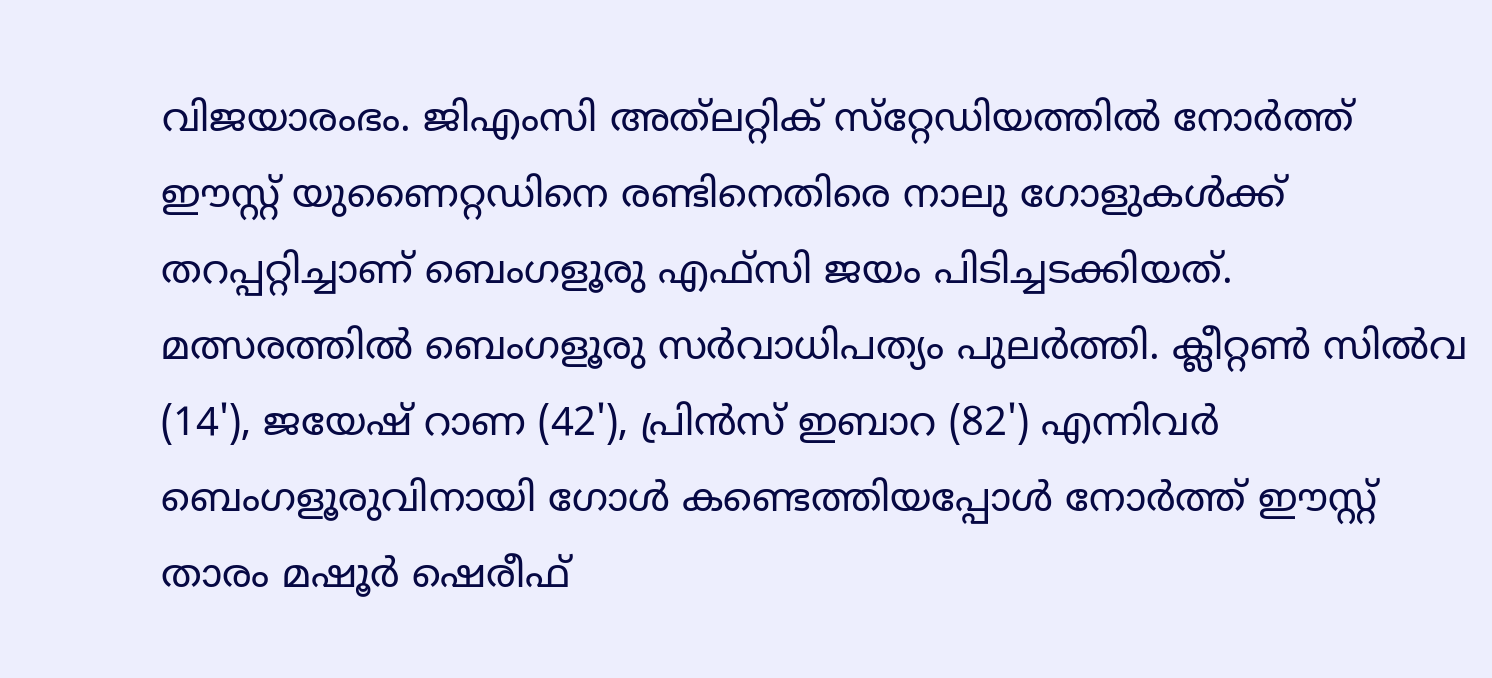വിജയാരംഭം. ജിഎംസി അത്‌ലറ്റിക് സ്‌റ്റേഡിയത്തില്‍ നോര്‍ത്ത് ഈസ്റ്റ് യുണൈറ്റഡിനെ രണ്ടിനെതിരെ നാലു ഗോളുകള്‍ക്ക് തറപ്പറ്റിച്ചാണ് ബെംഗളൂരു എഫ്‌സി ജയം പിടിച്ചടക്കിയത്. മത്സരത്തില്‍ ബെംഗളൂരു സര്‍വാധിപത്യം പുലര്‍ത്തി. ക്ലീറ്റണ്‍ സില്‍വ (14'), ജയേഷ് റാണ (42'), പ്രിന്‍സ് ഇബാറ (82') എന്നിവര്‍ ബെംഗളൂരുവിനായി ഗോള്‍ കണ്ടെത്തിയപ്പോള്‍ നോര്‍ത്ത് ഈസ്റ്റ് താരം മഷൂര്‍ ഷെരീഫ്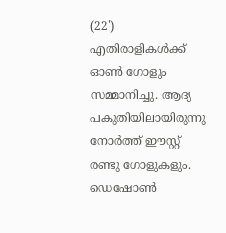(22') എതിരാളികള്‍ക്ക് ഓണ്‍ ഗോളും സമ്മാനിച്ചു. ആദ്യ പകുതിയിലായിരുന്നു നോര്‍ത്ത് ഈസ്റ്റ് രണ്ടു ഗോളുകളും. ഡെഷോണ്‍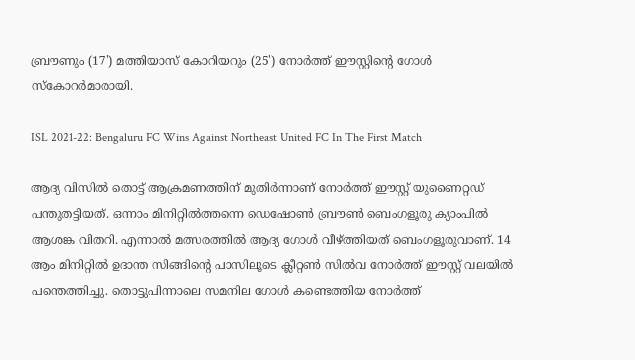ബ്രൗണും (17') മത്തിയാസ് കോറിയറും (25') നോര്‍ത്ത് ഈസ്റ്റിന്റെ ഗോള്‍ സ്‌കോറര്‍മാരായി.

ISL 2021-22: Bengaluru FC Wins Against Northeast United FC In The First Match

ആദ്യ വിസില്‍ തൊട്ട് ആക്രമണത്തിന് മുതിര്‍ന്നാണ് നോര്‍ത്ത് ഈസ്റ്റ് യുണൈറ്റഡ് പന്തുതട്ടിയത്. ഒന്നാം മിനിറ്റില്‍ത്തന്നെ ഡെഷോണ്‍ ബ്രൗണ്‍ ബെംഗളൂരു ക്യാംപില്‍ ആശങ്ക വിതറി. എന്നാല്‍ മത്സരത്തില്‍ ആദ്യ ഗോള്‍ വീഴ്ത്തിയത് ബെംഗളൂരുവാണ്. 14 ആം മിനിറ്റില്‍ ഉദാന്ത സിങ്ങിന്റെ പാസിലൂടെ ക്ലീറ്റണ്‍ സില്‍വ നോര്‍ത്ത് ഈസ്റ്റ് വലയില്‍ പന്തെത്തിച്ചു. തൊട്ടുപിന്നാലെ സമനില ഗോള്‍ കണ്ടെത്തിയ നോര്‍ത്ത്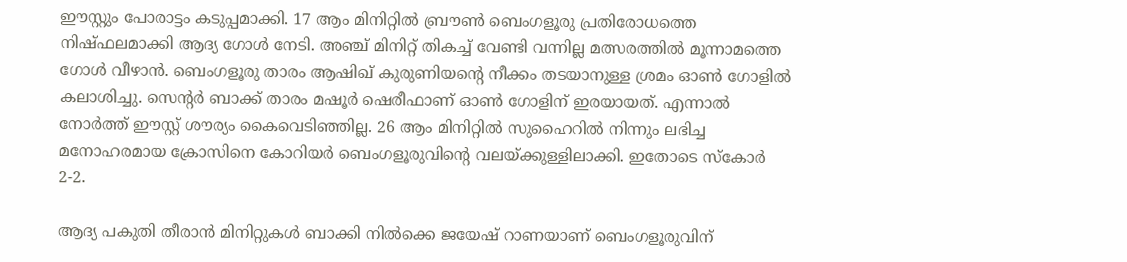ഈസ്റ്റും പോരാട്ടം കടുപ്പമാക്കി. 17 ആം മിനിറ്റില്‍ ബ്രൗണ്‍ ബെംഗളൂരു പ്രതിരോധത്തെ നിഷ്ഫലമാക്കി ആദ്യ ഗോള്‍ നേടി. അഞ്ച് മിനിറ്റ് തികച്ച് വേണ്ടി വന്നില്ല മത്സരത്തില്‍ മൂന്നാമത്തെ ഗോള്‍ വീഴാന്‍. ബെംഗളൂരു താരം ആഷിഖ് കുരുണിയന്റെ നീക്കം തടയാനുള്ള ശ്രമം ഓണ്‍ ഗോളില്‍ കലാശിച്ചു. സെന്റര്‍ ബാക്ക് താരം മഷൂര്‍ ഷെരീഫാണ് ഓണ്‍ ഗോളിന് ഇരയായത്. എന്നാല്‍ നോര്‍ത്ത് ഈസ്റ്റ് ശൗര്യം കൈവെടിഞ്ഞില്ല. 26 ആം മിനിറ്റില്‍ സുഹൈറില്‍ നിന്നും ലഭിച്ച മനോഹരമായ ക്രോസിനെ കോറിയര്‍ ബെംഗളൂരുവിന്റെ വലയ്ക്കുള്ളിലാക്കി. ഇതോടെ സ്‌കോര്‍ 2-2.

ആദ്യ പകുതി തീരാന്‍ മിനിറ്റുകള്‍ ബാക്കി നില്‍ക്കെ ജയേഷ് റാണയാണ് ബെംഗളൂരുവിന്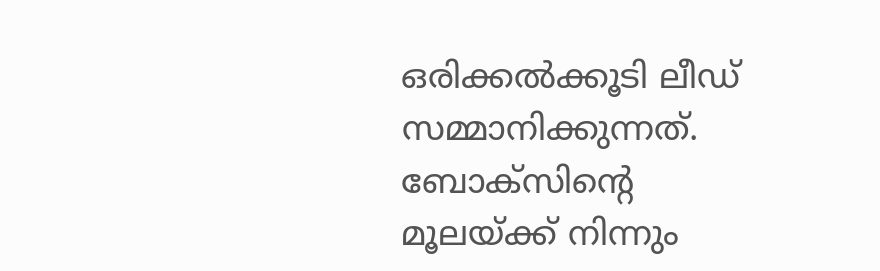ഒരിക്കല്‍ക്കൂടി ലീഡ് സമ്മാനിക്കുന്നത്. ബോക്‌സിന്റെ മൂലയ്ക്ക് നിന്നും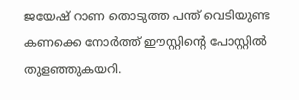ജയേഷ് റാണ തൊടുത്ത പന്ത് വെടിയുണ്ട കണക്കെ നോര്‍ത്ത് ഈസ്റ്റിന്റെ പോസ്റ്റില്‍ തുളഞ്ഞുകയറി.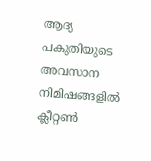ആദ്യ പകുതിയുടെ അവസാന നിമിഷങ്ങളില്‍ ക്ലീറ്റണ്‍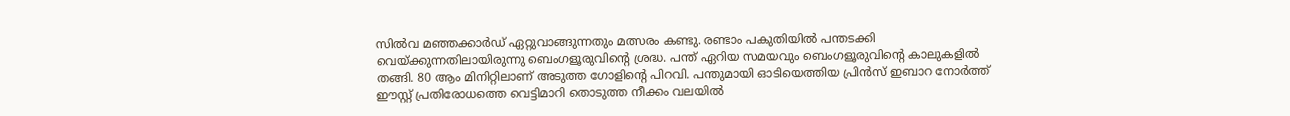സില്‍വ മഞ്ഞക്കാര്‍ഡ് ഏറ്റുവാങ്ങുന്നതും മത്സരം കണ്ടു. രണ്ടാം പകുതിയില്‍ പന്തടക്കി വെയ്ക്കുന്നതിലായിരുന്നു ബെംഗളൂരുവിന്റെ ശ്രദ്ധ. പന്ത് ഏറിയ സമയവും ബെംഗളൂരുവിന്റെ കാലുകളില്‍ തങ്ങി. 80 ആം മിനിറ്റിലാണ് അടുത്ത ഗോളിന്റെ പിറവി. പന്തുമായി ഓടിയെത്തിയ പ്രിന്‍സ് ഇബാറ നോര്‍ത്ത് ഈസ്റ്റ് പ്രതിരോധത്തെ വെട്ടിമാറി തൊടുത്ത നീക്കം വലയില്‍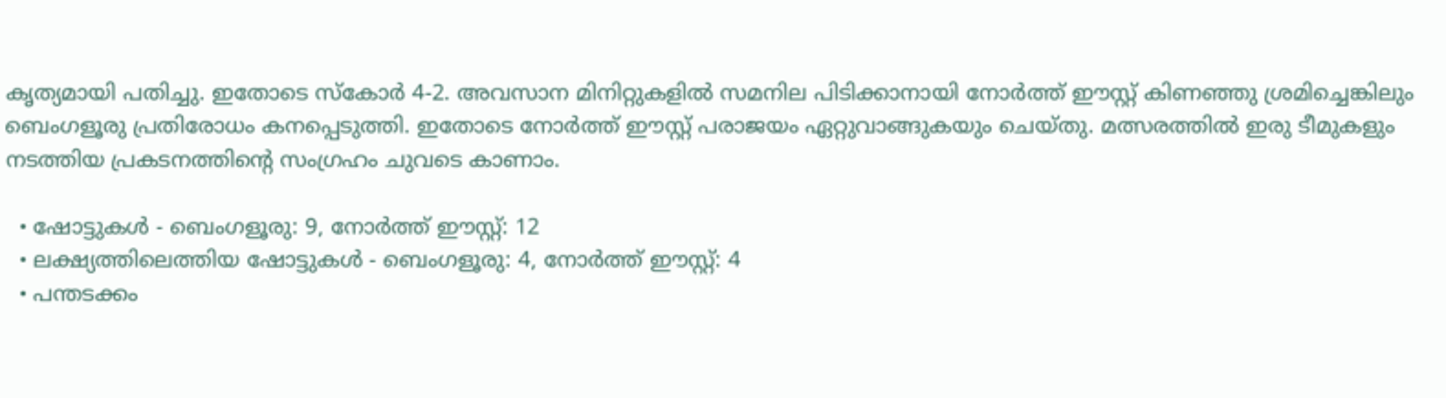കൃത്യമായി പതിച്ചു. ഇതോടെ സ്‌കോര്‍ 4-2. അവസാന മിനിറ്റുകളില്‍ സമനില പിടിക്കാനായി നോര്‍ത്ത് ഈസ്റ്റ് കിണഞ്ഞു ശ്രമിച്ചെങ്കിലും ബെംഗളൂരു പ്രതിരോധം കനപ്പെടുത്തി. ഇതോടെ നോര്‍ത്ത് ഈസ്റ്റ് പരാജയം ഏറ്റുവാങ്ങുകയും ചെയ്തു. മത്സരത്തില്‍ ഇരു ടീമുകളും നടത്തിയ പ്രകടനത്തിന്റെ സംഗ്രഹം ചുവടെ കാണാം.

  • ഷോട്ടുകള്‍ - ബെംഗളൂരു: 9, നോര്‍ത്ത് ഈസ്റ്റ്: 12
  • ലക്ഷ്യത്തിലെത്തിയ ഷോട്ടുകള്‍ - ബെംഗളൂരു: 4, നോര്‍ത്ത് ഈസ്റ്റ്: 4
  • പന്തടക്കം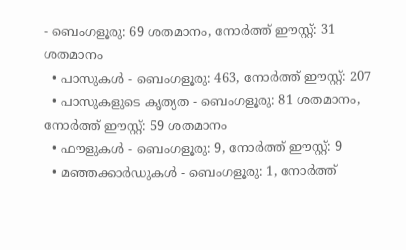- ബെംഗളൂരു: 69 ശതമാനം, നോര്‍ത്ത് ഈസ്റ്റ്: 31 ശതമാനം
  • പാസുകള്‍ - ബെംഗളൂരു: 463, നോര്‍ത്ത് ഈസ്റ്റ്: 207
  • പാസുകളുടെ കൃത്യത - ബെംഗളൂരു: 81 ശതമാനം, നോര്‍ത്ത് ഈസ്റ്റ്: 59 ശതമാനം
  • ഫൗളുകള്‍ - ബെംഗളൂരു: 9, നോര്‍ത്ത് ഈസ്റ്റ്: 9
  • മഞ്ഞക്കാര്‍ഡുകള്‍ - ബെംഗളൂരു: 1, നോര്‍ത്ത്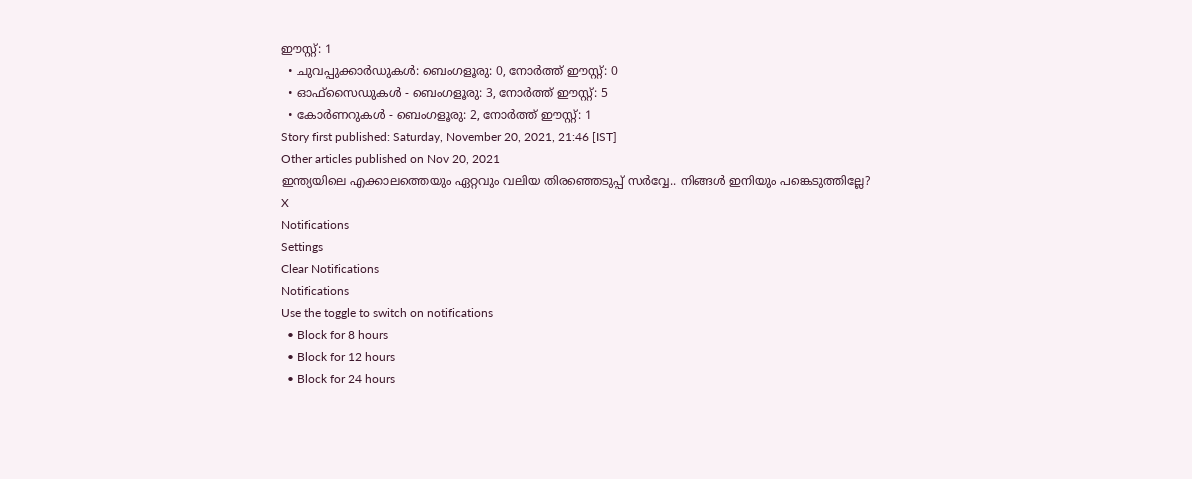ഈസ്റ്റ്: 1
  • ചുവപ്പുക്കാര്‍ഡുകള്‍: ബെംഗളൂരു: 0, നോര്‍ത്ത് ഈസ്റ്റ്: 0
  • ഓഫ്‌സൈഡുകള്‍ - ബെംഗളൂരു: 3, നോര്‍ത്ത് ഈസ്റ്റ്: 5
  • കോര്‍ണറുകള്‍ - ബെംഗളൂരു: 2, നോര്‍ത്ത് ഈസ്റ്റ്: 1
Story first published: Saturday, November 20, 2021, 21:46 [IST]
Other articles published on Nov 20, 2021
ഇന്ത്യയിലെ എക്കാലത്തെയും ഏറ്റവും വലിയ തിരഞ്ഞെടുപ്പ് സർവ്വേ.. നിങ്ങൾ ഇനിയും പങ്കെടുത്തില്ലേ?
X
Notifications
Settings
Clear Notifications
Notifications
Use the toggle to switch on notifications
  • Block for 8 hours
  • Block for 12 hours
  • Block for 24 hours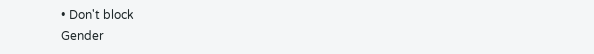• Don't block
Gender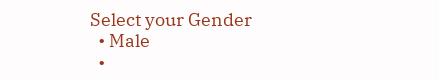Select your Gender
  • Male
  •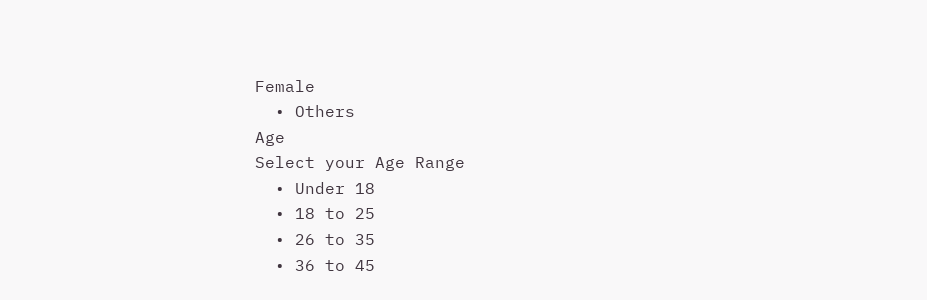Female
  • Others
Age
Select your Age Range
  • Under 18
  • 18 to 25
  • 26 to 35
  • 36 to 45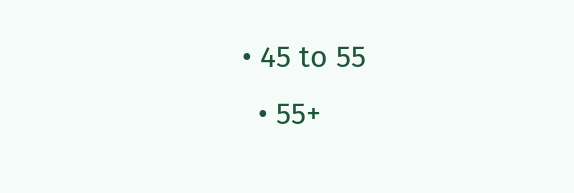• 45 to 55
  • 55+